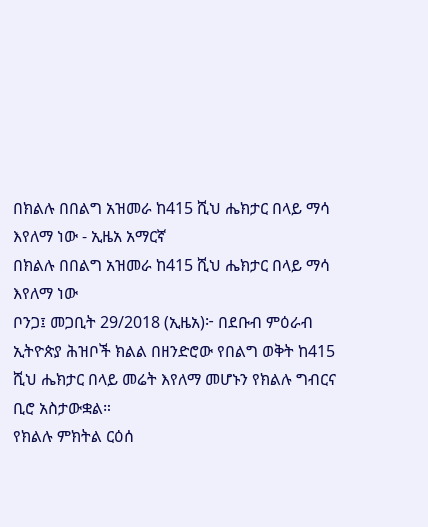በክልሉ በበልግ አዝመራ ከ415 ሺህ ሔክታር በላይ ማሳ እየለማ ነው - ኢዜአ አማርኛ
በክልሉ በበልግ አዝመራ ከ415 ሺህ ሔክታር በላይ ማሳ እየለማ ነው
ቦንጋ፤ መጋቢት 29/2018 (ኢዜአ)፦ በደቡብ ምዕራብ ኢትዮጵያ ሕዝቦች ክልል በዘንድሮው የበልግ ወቅት ከ415 ሺህ ሔክታር በላይ መሬት እየለማ መሆኑን የክልሉ ግብርና ቢሮ አስታውቋል።
የክልሉ ምክትል ርዕሰ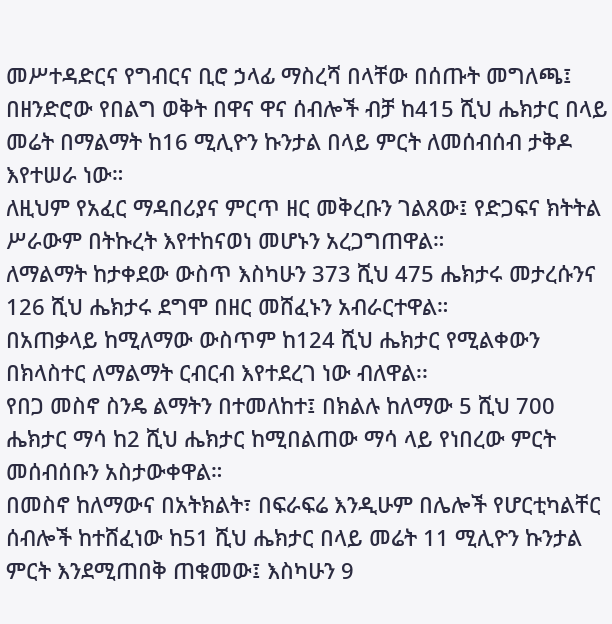መሥተዳድርና የግብርና ቢሮ ኃላፊ ማስረሻ በላቸው በሰጡት መግለጫ፤ በዘንድሮው የበልግ ወቅት በዋና ዋና ሰብሎች ብቻ ከ415 ሺህ ሔክታር በላይ መሬት በማልማት ከ16 ሚሊዮን ኩንታል በላይ ምርት ለመሰብሰብ ታቅዶ እየተሠራ ነው።
ለዚህም የአፈር ማዳበሪያና ምርጥ ዘር መቅረቡን ገልጸው፤ የድጋፍና ክትትል ሥራውም በትኩረት እየተከናወነ መሆኑን አረጋግጠዋል።
ለማልማት ከታቀደው ውስጥ እስካሁን 373 ሺህ 475 ሔክታሩ መታረሱንና 126 ሺህ ሔክታሩ ደግሞ በዘር መሸፈኑን አብራርተዋል።
በአጠቃላይ ከሚለማው ውስጥም ከ124 ሺህ ሔክታር የሚልቀውን በክላስተር ለማልማት ርብርብ እየተደረገ ነው ብለዋል፡፡
የበጋ መስኖ ስንዴ ልማትን በተመለከተ፤ በክልሉ ከለማው 5 ሺህ 700 ሔክታር ማሳ ከ2 ሺህ ሔክታር ከሚበልጠው ማሳ ላይ የነበረው ምርት መሰብሰቡን አስታውቀዋል።
በመስኖ ከለማውና በአትክልት፣ በፍራፍሬ እንዲሁም በሌሎች የሆርቲካልቸር ሰብሎች ከተሸፈነው ከ51 ሺህ ሔክታር በላይ መሬት 11 ሚሊዮን ኩንታል ምርት እንደሚጠበቅ ጠቁመው፤ እስካሁን 9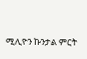ሚሊዮን ኩንታል ምርት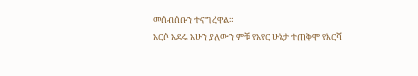መሰብሰቡን ተናግረዋል።
አርሶ አደሩ አሁን ያለውን ምቹ የአየር ሁኔታ ተጠቅሞ የእርሻ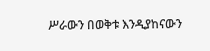ሥራውን በወቅቱ እንዲያከናውን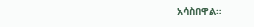አሳስበዋል።